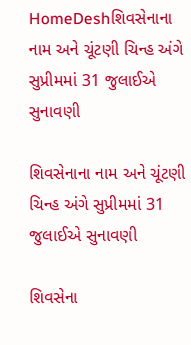HomeDeshશિવસેનાના નામ અને ચૂંટણી ચિન્હ અંગે સુપ્રીમમાં 31 જુલાઈએ સુનાવણી

શિવસેનાના નામ અને ચૂંટણી ચિન્હ અંગે સુપ્રીમમાં 31 જુલાઈએ સુનાવણી

શિવસેના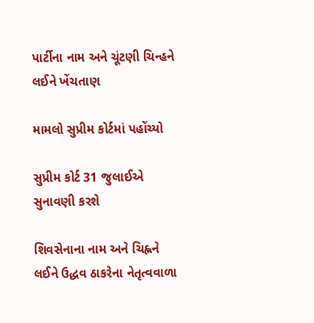પાર્ટીના નામ અને ચૂંટણી ચિન્હને લઈને ખેંચતાણ

મામલો સુપ્રીમ કોર્ટમાં પહોંચ્યો

સુપ્રીમ કોર્ટ 31 જુલાઈએ સુનાવણી કરશે

શિવસેનાના નામ અને ચિહ્નને લઈને ઉદ્ધવ ઠાકરેના નેતૃત્વવાળા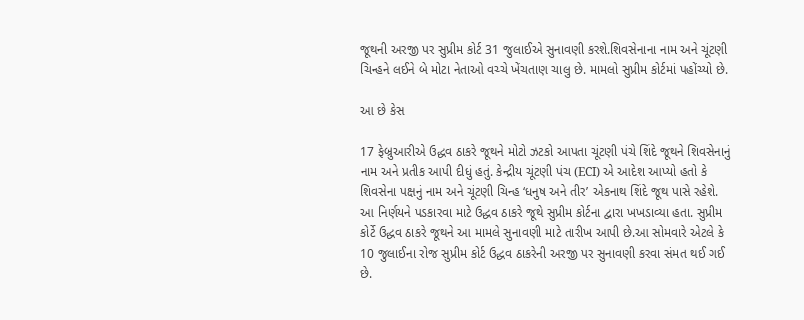જૂથની અરજી પર સુપ્રીમ કોર્ટ 31 જુલાઈએ સુનાવણી કરશે.શિવસેનાના નામ અને ચૂંટણી ચિન્હને લઈને બે મોટા નેતાઓ વચ્ચે ખેંચતાણ ચાલુ છે. મામલો સુપ્રીમ કોર્ટમાં પહોંચ્યો છે.

આ છે કેસ

17 ફેબ્રુઆરીએ ઉદ્ધવ ઠાકરે જૂથને મોટો ઝટકો આપતા ચૂંટણી પંચે શિંદે જૂથને શિવસેનાનું નામ અને પ્રતીક આપી દીધું હતું. કેન્દ્રીય ચૂંટણી પંચ (ECI) એ આદેશ આપ્યો હતો કે શિવસેના પક્ષનું નામ અને ચૂંટણી ચિન્હ ‘ધનુષ અને તીર’ એકનાથ શિંદે જૂથ પાસે રહેશે. આ નિર્ણયને પડકારવા માટે ઉદ્ધવ ઠાકરે જૂથે સુપ્રીમ કોર્ટના દ્વારા ખખડાવ્યા હતા. સુપ્રીમ કોર્ટે ઉદ્ધવ ઠાકરે જૂથને આ મામલે સુનાવણી માટે તારીખ આપી છે.આ સોમવારે એટલે કે 10 જુલાઈના રોજ સુપ્રીમ કોર્ટ ઉદ્ધવ ઠાકરેની અરજી પર સુનાવણી કરવા સંમત થઈ ગઈ છે.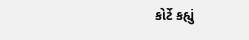કોર્ટે કહ્યું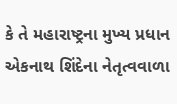કે તે મહારાષ્ટ્રના મુખ્ય પ્રધાન એકનાથ શિંદેના નેતૃત્વવાળા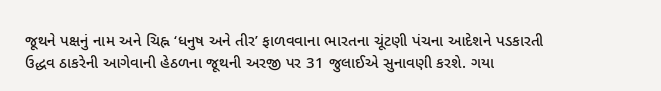જૂથને પક્ષનું નામ અને ચિહ્ન ‘ધનુષ અને તીર’ ફાળવવાના ભારતના ચૂંટણી પંચના આદેશને પડકારતી ઉદ્ધવ ઠાકરેની આગેવાની હેઠળના જૂથની અરજી પર 31 જુલાઈએ સુનાવણી કરશે. ગયા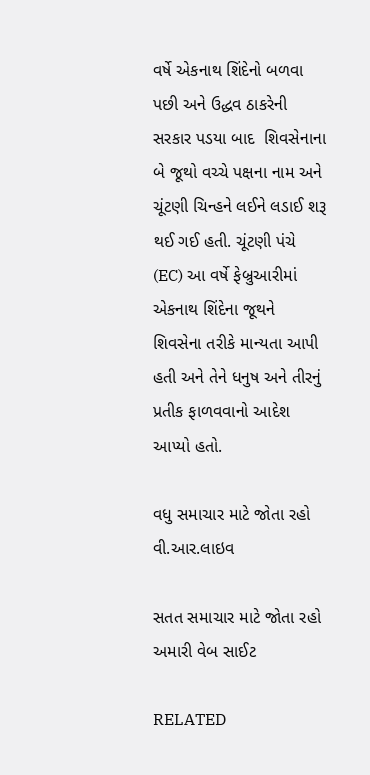વર્ષે એકનાથ શિંદેનો બળવા પછી અને ઉદ્ધવ ઠાકરેની સરકાર પડયા બાદ  શિવસેનાના બે જૂથો વચ્ચે પક્ષના નામ અને ચૂંટણી ચિન્હને લઈને લડાઈ શરૂ થઈ ગઈ હતી. ચૂંટણી પંચે (EC) આ વર્ષે ફેબ્રુઆરીમાં એકનાથ શિંદેના જૂથને શિવસેના તરીકે માન્યતા આપી હતી અને તેને ધનુષ અને તીરનું પ્રતીક ફાળવવાનો આદેશ આપ્યો હતો.

વધુ સમાચાર માટે જોતા રહો વી.આર.લાઇવ

સતત સમાચાર માટે જોતા રહો અમારી વેબ સાઈટ

RELATED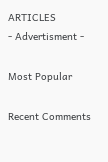ARTICLES
- Advertisment -

Most Popular

Recent Comments